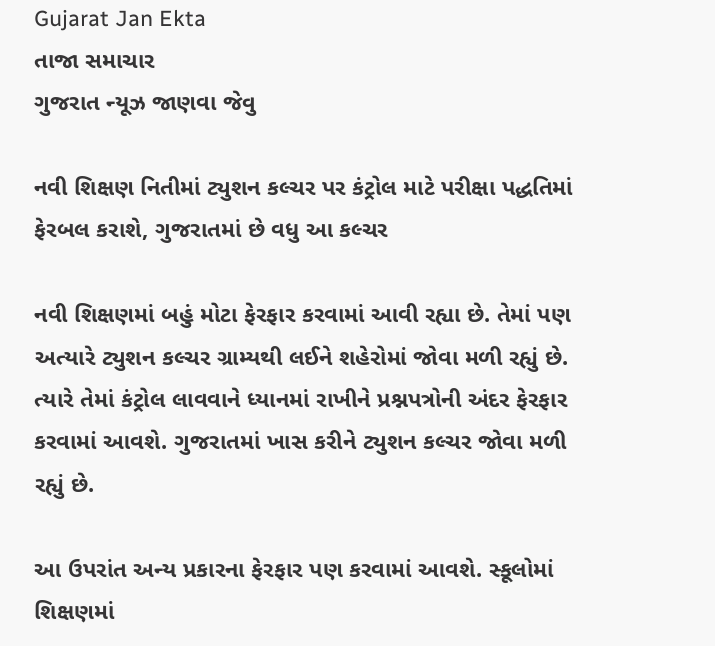Gujarat Jan Ekta
તાજા સમાચાર
ગુજરાત ન્યૂઝ જાણવા જેવુ

નવી શિક્ષણ નિતીમાં ટ્યુશન કલ્ચર પર કંટ્રોલ માટે પરીક્ષા પદ્ધતિમાં ફેરબલ કરાશે, ગુજરાતમાં છે વધુ આ કલ્ચર

નવી શિક્ષણમાં બહું મોટા ફેરફાર કરવામાં આવી રહ્યા છે. તેમાં પણ અત્યારે ટ્યુશન કલ્ચર ગ્રામ્યથી લઈને શહેરોમાં જોવા મળી રહ્યું છે. ત્યારે તેમાં કંટ્રોલ લાવવાને ધ્યાનમાં રાખીને પ્રશ્નપત્રોની અંદર ફેરફાર કરવામાં આવશે. ગુજરાતમાં ખાસ કરીને ટ્યુશન કલ્ચર જોવા મળી રહ્યું છે.

આ ઉપરાંત અન્ય પ્રકારના ફેરફાર પણ કરવામાં આવશે. સ્કૂલોમાં શિક્ષણમાં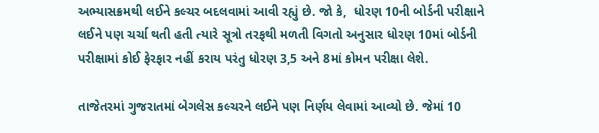અભ્યાસક્રમથી લઈને કલ્ચર બદલવામાં આવી રહ્યું છે. જો કે,  ધોરણ 10ની બોર્ડની પરીક્ષાને લઈને પણ ચર્ચા થતી હતી ત્યારે સૂત્રો તરફથી મળતી વિગતો અનુસાર ધોરણ 10માં બોર્ડની પરીક્ષામાં કોઈ ફેરફાર નહીં કરાય પરંતુ ધોરણ 3,5 અને 8માં કોમન પરીક્ષા લેશે.

તાજેતરમાં ગુજરાતમાં બેગલેસ કલ્ચરને લઈને પણ નિર્ણય લેવામાં આવ્યો છે. જેમાં 10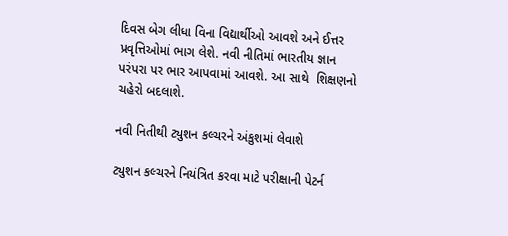દિવસ બેગ લીધા વિના વિદ્યાર્થીઓ આવશે અને ઈત્તર પ્રવૃત્તિઓમાં ભાગ લેશે. નવી નીતિમાં ભારતીય જ્ઞાન પરંપરા પર ભાર આપવામાં આવશે. આ સાથે  શિક્ષણનો ચહેરો બદલાશે.

નવી નિતીથી ટ્યુશન કલ્ચરને અંકુશમાં લેવાશે

ટ્યુશન કલ્ચરને નિયંત્રિત કરવા માટે પરીક્ષાની પેટર્ન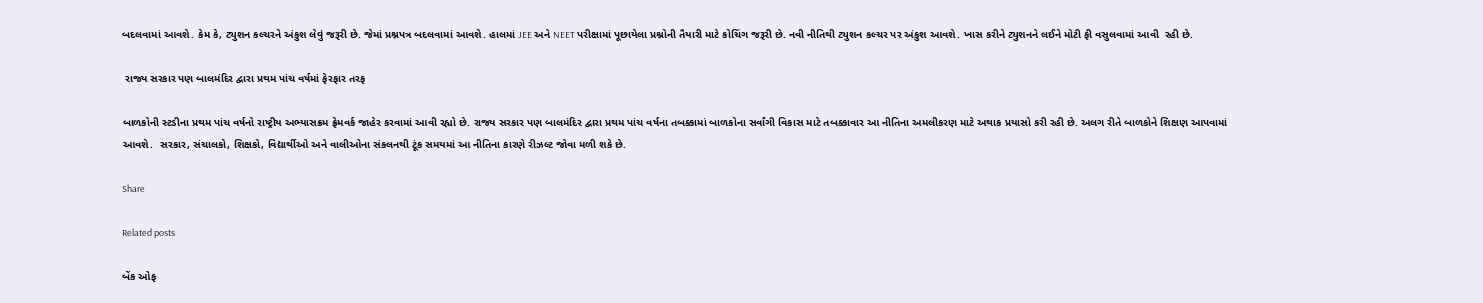બદલવામાં આવશે. કેમ કે, ટ્યુશન કલ્ચરને અંકુશ લેવું જરૂરી છે. જેમાં પ્રશ્નપત્ર બદલવામાં આવશે. હાલમાં JEE અને NEET પરીક્ષામાં પૂછાયેલા પ્રશ્નોની તૈયારી માટે કોચિંગ જરૂરી છે. નવી નીતિથી ટ્યુશન કલ્ચર પર અંકુશ આવશે. ખાસ કરીને ટ્યુશનને લઈને મોટી ફી વસુલવામાં આવી  રહી છે.

 રાજ્ય સરકાર પણ બાલમંદિર દ્વારા પ્રથમ પાંચ વર્ષમાં ફેરફાર તરફ

બાળકોની સ્ટડીના પ્રથમ પાંચ વર્ષનો રાષ્ટ્રીય અભ્યાસક્રમ ફ્રેમવર્ક જાહેર કરવામાં આવી રહ્યો છે. રાજ્ય સરકાર પણ બાલમંદિર દ્વારા પ્રથમ પાંચ વર્ષના તબક્કામાં બાળકોના સર્વાંગી વિકાસ માટે તબક્કાવાર આ નીતિના અમલીકરણ માટે અથાક પ્રયાસો કરી રહી છે. અલગ રીતે બાળકોને શિક્ષણ આપવામાં આવશે.  સરકાર, સંચાલકો, શિક્ષકો, વિદ્યાર્થીઓ અને વાલીઓના સંકલનથી ટૂંક સમયમાં આ નીતિના કારણે રીઝલ્ટ જોવા મળી શકે છે.

Share

Related posts

બેંક ઓફ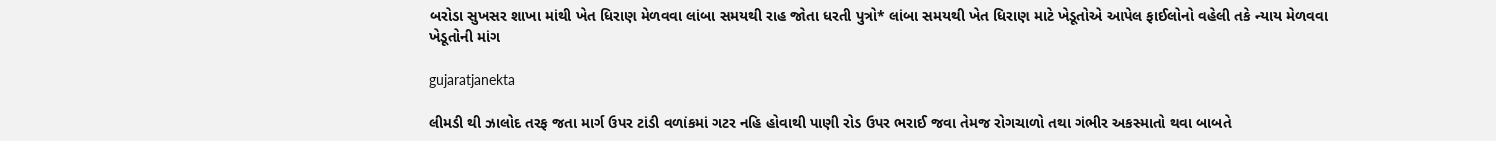બરોડા સુખસર શાખા માંથી ખેત ધિરાણ મેળવવા લાંબા સમયથી રાહ જોતા ધરતી પુત્રો* લાંબા સમયથી ખેત ધિરાણ માટે ખેડૂતોએ આપેલ ફાઈલોનો વહેલી તકે ન્યાય મેળવવા ખેડૂતોની માંગ

gujaratjanekta

લીમડી થી ઝાલોદ તરફ જતા માર્ગ ઉપર ટાંડી વળાંકમાં ગટર નહિ હોવાથી પાણી રોડ ઉપર ભરાઈ જવા તેમજ રોગચાળો તથા ગંભીર અકસ્માતો થવા બાબતે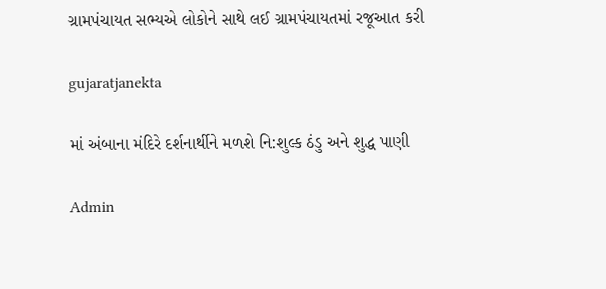ગ્રામપંચાયત સભ્યએ લોકોને સાથે લઈ ગ્રામપંચાયતમાં રજૂઆત કરી

gujaratjanekta

માં અંબાના મંદિરે દર્શનાર્થીને મળશે નિ:શુલ્ક ઠંડુ અને શુદ્ધ પાણી

Admin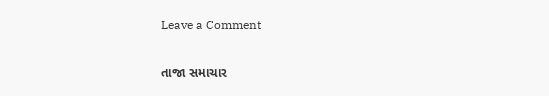Leave a Comment

તાજા સમાચાર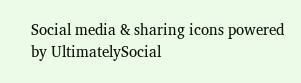Social media & sharing icons powered by UltimatelySocial